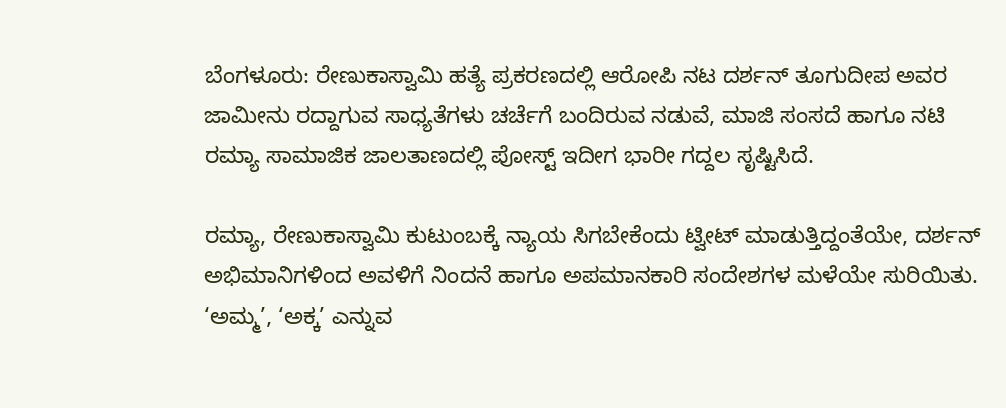ಬೆಂಗಳೂರು: ರೇಣುಕಾಸ್ವಾಮಿ ಹತ್ಯೆ ಪ್ರಕರಣದಲ್ಲಿ ಆರೋಪಿ ನಟ ದರ್ಶನ್‌ ತೂಗುದೀಪ ಅವರ ಜಾಮೀನು ರದ್ದಾಗುವ ಸಾಧ್ಯತೆಗಳು ಚರ್ಚೆಗೆ ಬಂದಿರುವ ನಡುವೆ, ಮಾಜಿ ಸಂಸದೆ ಹಾಗೂ ನಟಿ ರಮ್ಯಾ ಸಾಮಾಜಿಕ ಜಾಲತಾಣದಲ್ಲಿ ಪೋಸ್ಟ್‌ ಇದೀಗ ಭಾರೀ ಗದ್ದಲ ಸೃಷ್ಟಿಸಿದೆ.

ರಮ್ಯಾ, ರೇಣುಕಾಸ್ವಾಮಿ ಕುಟುಂಬಕ್ಕೆ ನ್ಯಾಯ ಸಿಗಬೇಕೆಂದು ಟ್ವೀಟ್‌ ಮಾಡುತ್ತಿದ್ದಂತೆಯೇ, ದರ್ಶನ್‌ ಅಭಿಮಾನಿಗಳಿಂದ ಅವಳಿಗೆ ನಿಂದನೆ ಹಾಗೂ ಅಪಮಾನಕಾರಿ ಸಂದೇಶಗಳ ಮಳೆಯೇ ಸುರಿಯಿತು. ‘ಅಮ್ಮ’, ‘ಅಕ್ಕ’ ಎನ್ನುವ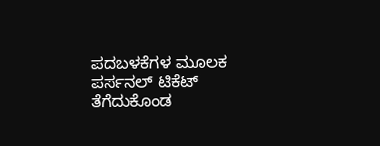ಪದಬಳಕೆಗಳ ಮೂಲಕ ಪರ್ಸನಲ್ ಟಿಕೆಟ್‌ ತೆಗೆದುಕೊಂಡ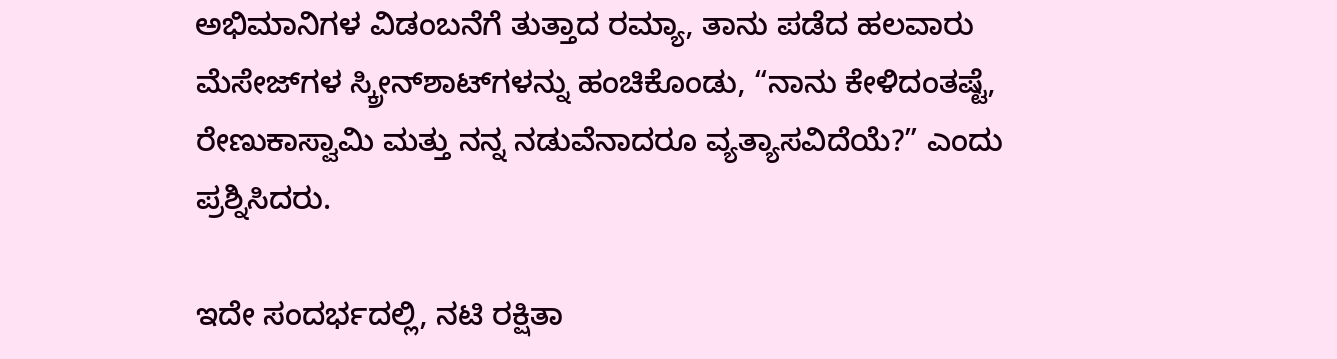ಅಭಿಮಾನಿಗಳ ವಿಡಂಬನೆಗೆ ತುತ್ತಾದ ರಮ್ಯಾ, ತಾನು ಪಡೆದ ಹಲವಾರು ಮೆಸೇಜ್‌ಗಳ ಸ್ಕ್ರೀನ್‌ಶಾಟ್‌ಗಳನ್ನು ಹಂಚಿಕೊಂಡು, “ನಾನು ಕೇಳಿದಂತಷ್ಟೆ, ರೇಣುಕಾಸ್ವಾಮಿ ಮತ್ತು ನನ್ನ ನಡುವೆನಾದರೂ ವ್ಯತ್ಯಾಸವಿದೆಯೆ?” ಎಂದು ಪ್ರಶ್ನಿಸಿದರು.

ಇದೇ ಸಂದರ್ಭದಲ್ಲಿ, ನಟಿ ರಕ್ಷಿತಾ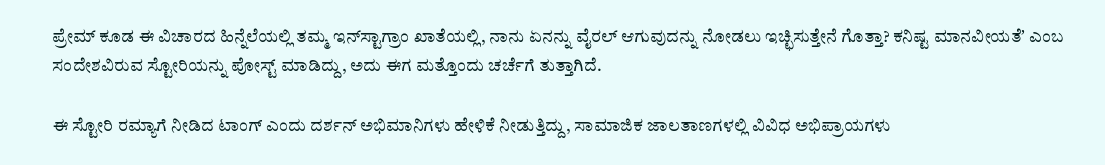ಪ್ರೇಮ್‌ ಕೂಡ ಈ ವಿಚಾರದ ಹಿನ್ನೆಲೆಯಲ್ಲಿ ತಮ್ಮ ಇನ್‌ಸ್ಟಾಗ್ರಾಂ ಖಾತೆಯಲ್ಲಿ, ನಾನು ಏನನ್ನು ವೈರಲ್‌ ಆಗುವುದನ್ನು ನೋಡಲು ಇಚ್ಛಿಸುತ್ತೇನೆ ಗೊತ್ತಾ? ಕನಿಷ್ಟ ಮಾನವೀಯತೆʼ ಎಂಬ ಸಂದೇಶವಿರುವ ಸ್ಟೋರಿಯನ್ನು ಪೋಸ್ಟ್‌ ಮಾಡಿದ್ದು, ಅದು ಈಗ ಮತ್ತೊಂದು ಚರ್ಚೆಗೆ ತುತ್ತಾಗಿದೆ.

ಈ ಸ್ಟೋರಿ ರಮ್ಯಾಗೆ ನೀಡಿದ ಟಾಂಗ್‌ ಎಂದು ದರ್ಶನ್‌ ಅಭಿಮಾನಿಗಳು ಹೇಳಿಕೆ ನೀಡುತ್ತಿದ್ದು, ಸಾಮಾಜಿಕ ಜಾಲತಾಣಗಳಲ್ಲಿ ವಿವಿಧ ಅಭಿಪ್ರಾಯಗಳು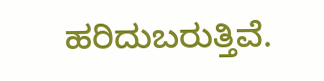ಹರಿದುಬರುತ್ತಿವೆ.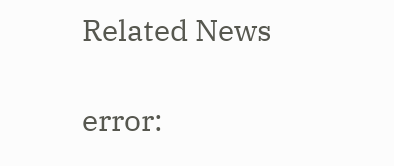Related News

error: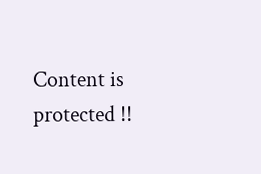Content is protected !!